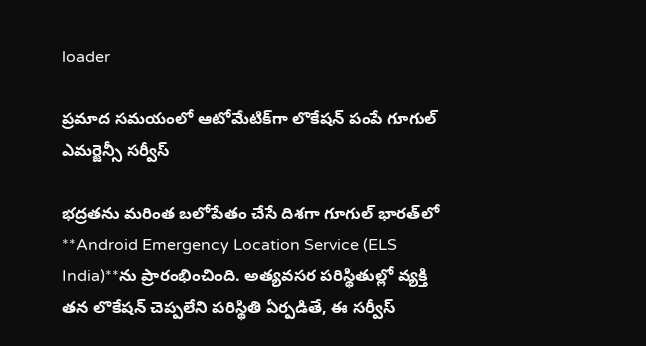loader

ప్రమాద సమయంలో ఆటోమేటిక్‌గా లొకేషన్ పంపే గూగుల్ ఎమర్జెన్సీ సర్వీస్

భద్రతను మరింత బలోపేతం చేసే దిశగా గూగుల్ భారత్‌లో **Android Emergency Location Service (ELS India)**ను ప్రారంభించింది. అత్యవసర పరిస్థితుల్లో వ్యక్తి తన లొకేషన్ చెప్పలేని పరిస్థితి ఏర్పడితే, ఈ సర్వీస్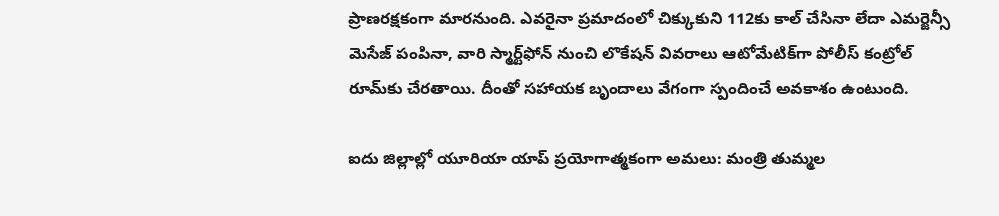ప్రాణరక్షకంగా మారనుంది. ఎవరైనా ప్రమాదంలో చిక్కుకుని 112కు కాల్ చేసినా లేదా ఎమర్జెన్సీ మెసేజ్ పంపినా, వారి స్మార్ట్‌ఫోన్ నుంచి లొకేషన్ వివరాలు ఆటోమేటిక్‌గా పోలీస్ కంట్రోల్ రూమ్‌కు చేరతాయి. దీంతో సహాయక బృందాలు వేగంగా స్పందించే అవకాశం ఉంటుంది.

ఐదు జిల్లాల్లో యూరియా యాప్ ప్రయోగాత్మకంగా అమలు: మంత్రి తుమ్మల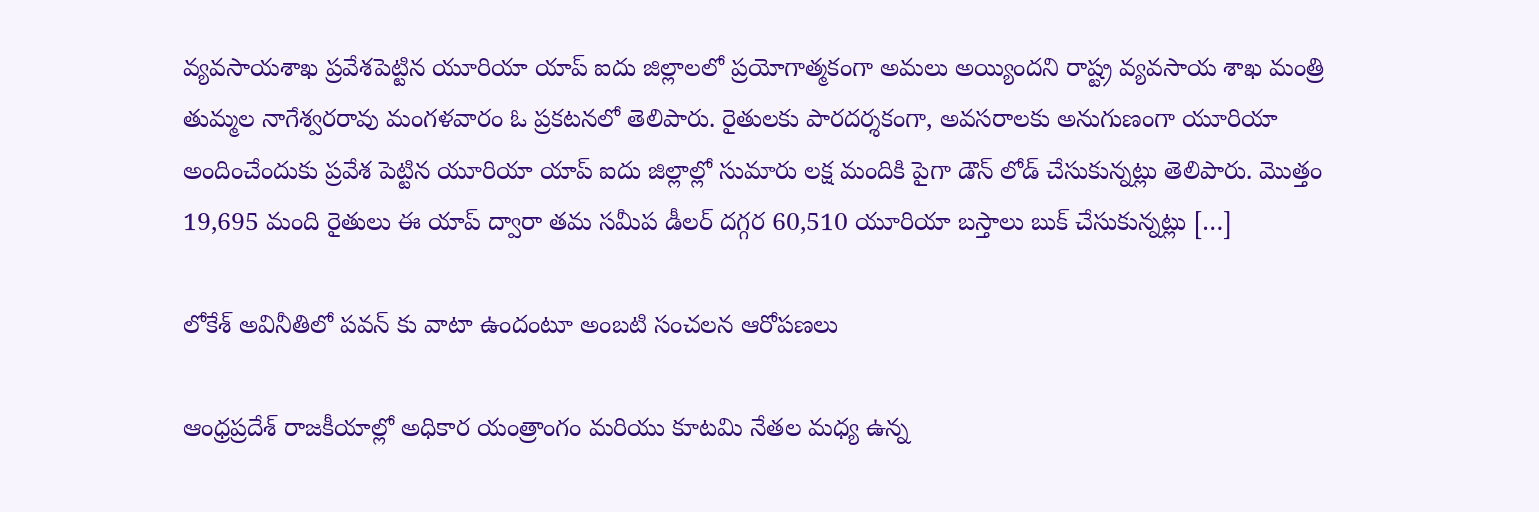వ్యవసాయశాఖ ప్రవేశపెట్టిన యూరియా యాప్ ఐదు జిల్లాలలో ప్రయోగాత్మకంగా అమలు అయ్యిందని రాష్ట్ర వ్యవసాయ శాఖ మంత్రి తుమ్మల నాగేశ్వరరావు మంగళవారం ఓ ప్రకటనలో తెలిపారు. రైతులకు పారదర్శకంగా, అవసరాలకు అనుగుణంగా యూరియా అందించేందుకు ప్రవేశ పెట్టిన యూరియా యాప్ ఐదు జిల్లాల్లో సుమారు లక్ష మందికి పైగా డౌన్ లోడ్ చేసుకున్నట్లు తెలిపారు. మొత్తం 19,695 మంది రైతులు ఈ యాప్ ద్వారా తమ సమీప డీలర్ దగ్గర 60,510 యూరియా బస్తాలు బుక్ చేసుకున్నట్లు […]

లోకేశ్ అవినీతిలో పవన్ కు వాటా ఉందంటూ అంబటి సంచలన ఆరోపణలు

ఆంధ్రప్రదేశ్ రాజకీయాల్లో అధికార యంత్రాంగం మరియు కూటమి నేతల మధ్య ఉన్న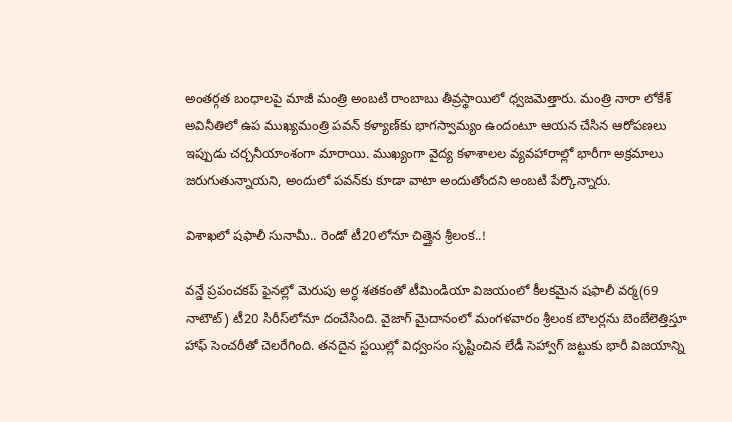అంతర్గత బంధాలపై మాజీ మంత్రి అంబటి రాంబాబు తీవ్రస్థాయిలో ధ్వజమెత్తారు. మంత్రి నారా లోకేశ్ అవినీతిలో ఉప ముఖ్యమంత్రి పవన్ కళ్యాణ్‌కు భాగస్వామ్యం ఉందంటూ ఆయన చేసిన ఆరోపణలు ఇప్పుడు చర్చనీయాంశంగా మారాయి. ముఖ్యంగా వైద్య కళాశాలల వ్యవహారాల్లో భారీగా అక్రమాలు జరుగుతున్నాయని, అందులో పవన్‌కు కూడా వాటా అందుతోందని అంబటి పేర్కొన్నారు.

విశాఖలో షఫాలీ సునామీ.. రెండో టీ20లోనూ చిత్తైన శ్రీలంక..!

వన్డే ప్రపంచకప్ ఫైనల్లో మెరుపు అర్ధ శతకంతో టీమిండియా విజయంలో కీలకమైన షఫాలీ వర్మ(69 నాటౌట్) టీ20 సిరీస్‌లోనూ దంచేసింది. వైజాగ్ మైదానంలో మంగళవారం శ్రీలంక బౌలర్లను బెంబేలెత్తిస్తూ హాఫ్‌ సెంచరీతో చెలరేగింది. తనదైన స్టయిల్లో విధ్వంసం సృష్టించిన లేడీ సెహ్వాగ్ జట్టుకు భారీ విజయాన్ని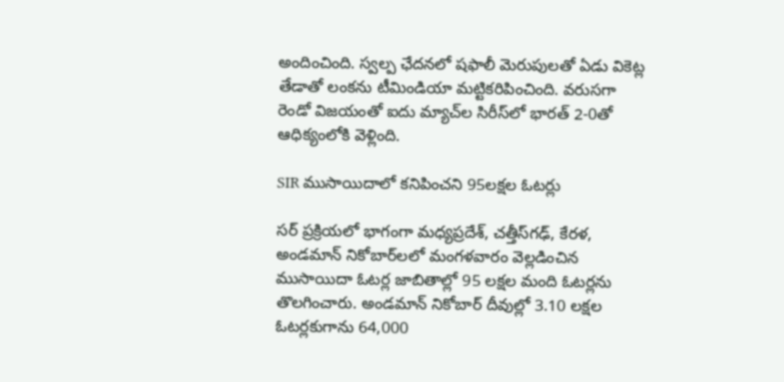అందించింది. స్వల్ప ఛేదనలో షఫాలీ మెరుపులతో ఏడు వికెట్ల తేడాతో లంకను టీమిండియా మట్టికరిపించింది. వరుసగా రెండో విజయంతో ఐదు మ్యాచ్‌ల సిరీస్‌లో భారత్ 2-0తో ఆధిక్యంలోకి వెళ్లింది.

SIR ముసాయిదాలో కనిపించని 95లక్షల ఓటర్లు

సర్ ప్రక్రియలో భాగంగా మధ్యప్రదేశ్, చత్తీస్‌గఢ్, కేరళ, అండమాన్ నికోబార్‌లలో మంగళవారం వెల్లడించిన ముసాయిదా ఓటర్ల జాబితాల్లో 95 లక్షల మంది ఓటర్లను తొలగించారు. అండమాన్ నికోబార్ దీవుల్లో 3.10 లక్షల ఓటర్లకుగాను 64,000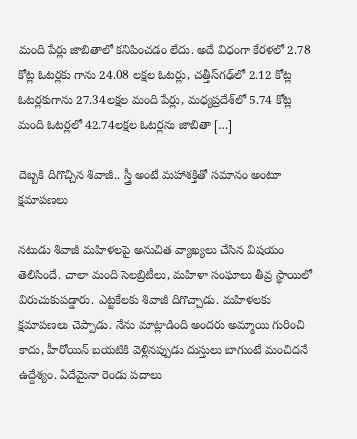మంది పేర్లు జాబితాలో కనిపించడం లేదు. అదే విధంగా కేరళలో 2.78 కోట్ల ఓటర్లకు గాను 24.08 లక్షల ఓటర్లు, చత్తీస్‌గఢ్‌లో 2.12 కోట్ల ఓటర్లకుగాను 27.34లక్షల మంది పేర్లు, మధ్యప్రదేశ్‌లో 5.74 కోట్ల మంది ఓటర్లలో 42.74లక్షల ఓటర్లను జాబితా […]

దెబ్బకి దిగొచ్చిన శివాజీ.. స్త్రీ అంటే మహాశక్తితో సమానం అంటూ క్షమాపణలు

నటుడు శివాజీ మహిళలపై అనుచిత వ్యాఖ్యలు చేసిన విషయం తెలిసిందే. చాలా మంది సెలబ్రిటీలు, మహిళా సంఘాలు తీవ్ర స్థాయిలో విరుచుకుపడ్డారు. ఎట్టకేలకు శివాజీ దిగొచ్చాడు. మహిళలకు క్షమాపణలు చెప్పాడు. నేను మాట్లాడింది అందరు అమ్మాయి గురించి కాదు, హీరోయిన్‌ బయటికి వెళ్లినప్పుడు దుస్తులు బాగుంటే మంచిదనే ఉద్దేశ్యం. ఏదేమైనా రెండు పదాలు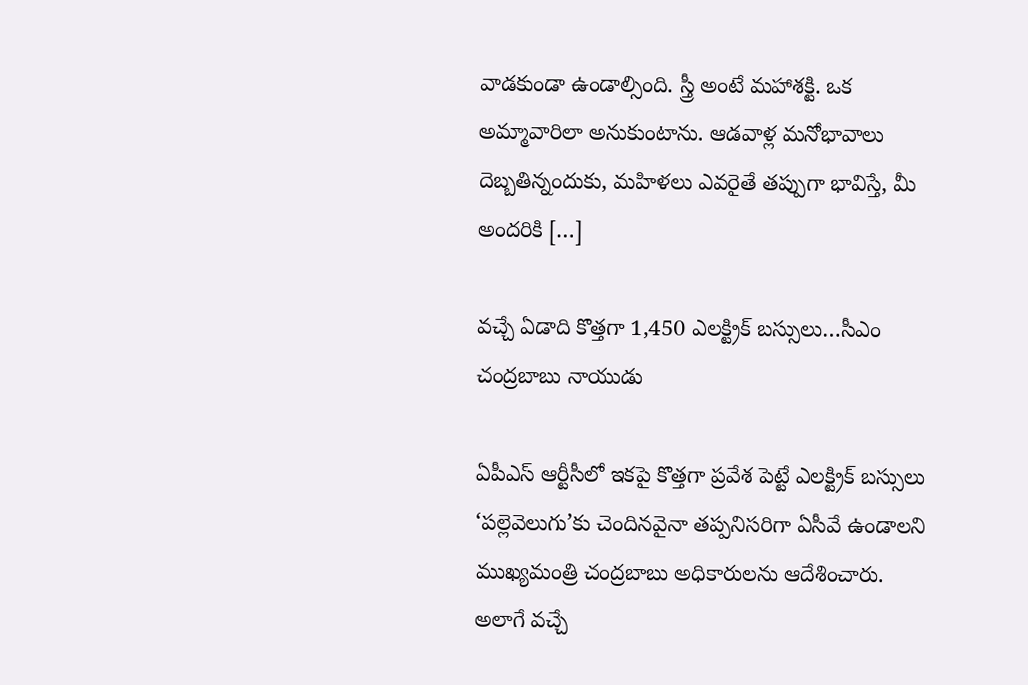వాడకుండా ఉండాల్సింది. స్త్రీ అంటే మహాశక్టి. ఒక అమ్మావారిలా అనుకుంటాను. ఆడవాళ్ల మనోభావాలు దెబ్బతిన్నందుకు, మహిళలు ఎవరైతే తప్పుగా భావిస్తే, మీ అందరికి […]

వచ్చే ఏడాది కొత్తగా 1,450 ఎలక్ట్రిక్ బస్సులు…సీఎం చంద్రబాబు నాయుడు

ఏపీఎస్‌ ఆర్టీసీలో ఇకపై కొత్తగా ప్రవేశ పెట్టే ఎలక్ట్రిక్ బస్సులు ‘పల్లెవెలుగు’కు చెందినవైనా తప్పనిసరిగా ఏసీవే ఉండాలని ముఖ్యమంత్రి చంద్రబాబు అధికారులను ఆదేశించారు. అలాగే వచ్చే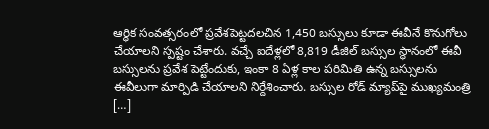ఆర్ధిక సంవత్సరంలో ప్రవేశపెట్టదలచిన 1,450 బస్సులు కూడా ఈవీనే కొనుగోలు చేయాలని స్పష్టం చేశారు. వచ్చే ఐదేళ్లలో 8,819 డీజిల్ బస్సుల స్థానంలో ఈవీ బస్సులను ప్రవేశ పెట్టేందుకు, ఇంకా 8 ఏళ్ల కాల పరిమితి ఉన్న బస్సులను ఈవీలుగా మార్పిడి చేయాలని నిర్దేశించారు. బస్సుల రోడ్ మ్యాప్‌పై ముఖ్యమంత్రి […]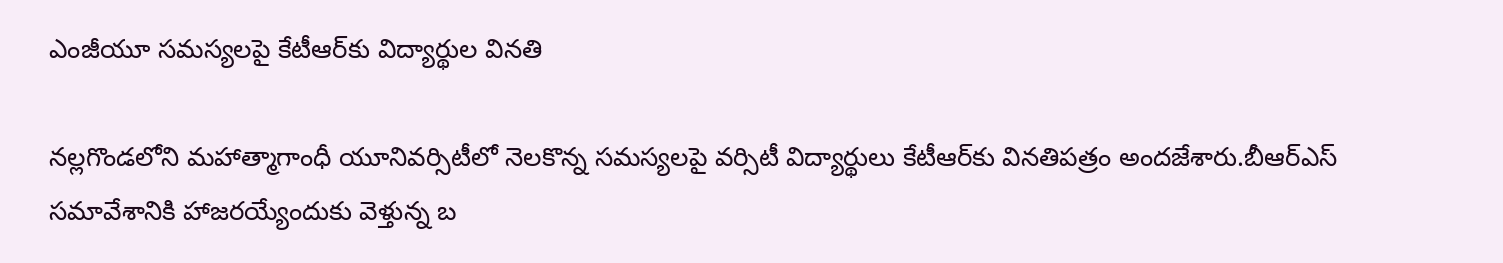ఎంజీయూ సమస్యలపై కేటీఆర్‌కు విద్యార్థుల‌ వినతి

న‌ల్ల‌గొండ‌లోని మ‌హాత్మాగాంధీ యూనివ‌ర్సిటీలో నెల‌కొన్న స‌మ‌స్య‌ల‌పై వ‌ర్సిటీ విద్యార్థులు కేటీఆర్‌కు విన‌తిప‌త్రం అంద‌జేశారు.బీఆర్ఎస్ సమావేశానికి హాజ‌రయ్యేందుకు వెళ్తున్న‌ బ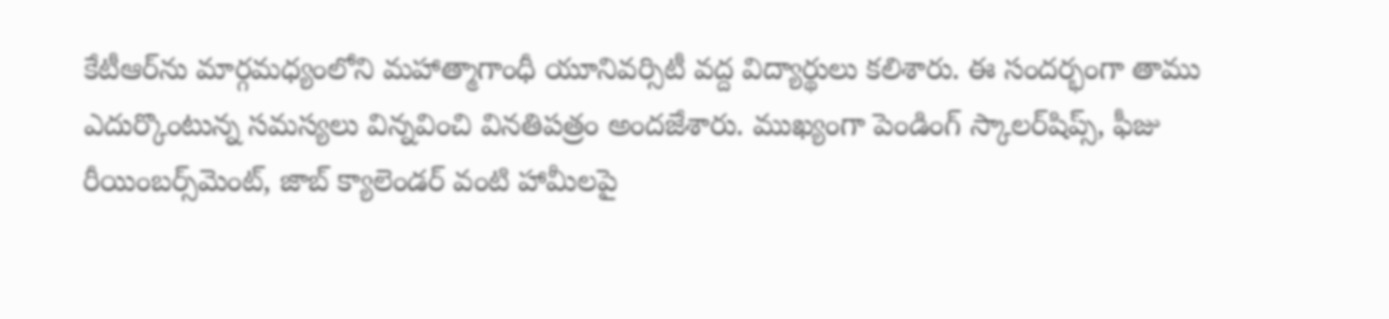కేటీఆర్‌ను మార్గమధ్యంలోని మహాత్మాగాంధీ యూనివర్సిటీ వద్ద విద్యార్థులు క‌లిశారు. ఈ సంద‌ర్భంగా తాము ఎదుర్కొంటున్న స‌మ‌స్య‌లు విన్న‌వించి విన‌తిప‌త్రం అంద‌జేశారు. ముఖ్యంగా పెండింగ్ స్కాలర్‌షిప్స్‌, ఫీజు రీయింబ‌ర్స్‌మెంట్‌, జాబ్ క్యాలెండర్ వంటి హామీలపై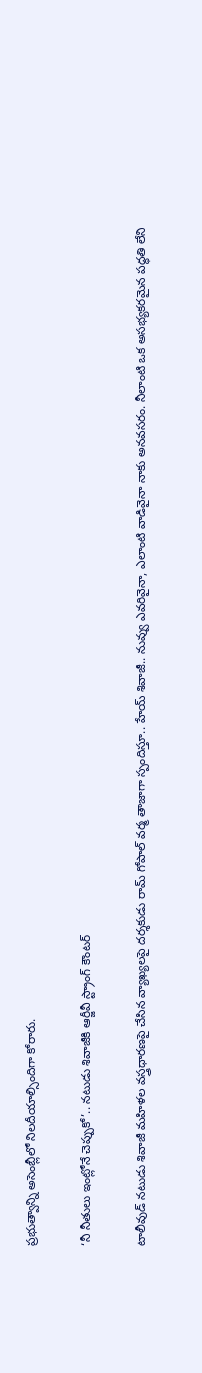ప్రభుత్వాన్ని అసెంబ్లీలో నిలదీయాల్సిందిగా కోరారు.

‘నీ నీతులు ఇంట్లోనే చెప్పుకో’.. నటుడు శివాజీకి ఆర్జీవీ స్ట్రాంగ్ కౌంటర్

టాలీవుడ్‌ నటుడు శివాజీ మహిళల వస్త్రధారణపై చేసిన వ్యాఖ్యలపై ద‌ర్శ‌కుడు రామ్ గోపాల్ వ‌ర్మ తాజాగా స్పందిస్తూ.. హేయ్ శివాజీ.. నువ్వు ఎవరివైనా, ఎలాంటి వాడివైనా నాకు అనవసరం. నీలాంటి ఒక అసభ్యకరమైన పద్ధతి లేని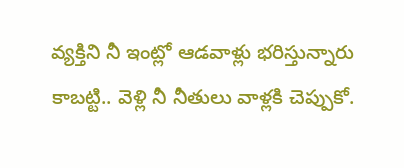వ్యక్తిని నీ ఇంట్లో ఆడవాళ్లు భరిస్తున్నారు కాబట్టి.. వెళ్లి నీ నీతులు వాళ్ల‌కి చెప్పుకో.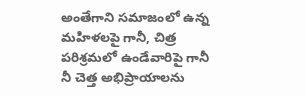అంతేగాని సమాజంలో ఉన్న‌ మహిళలపై గానీ, చిత్ర పరిశ్రమలో ఉండేవారిపై గానీ నీ చెత్త అభిప్రాయాలను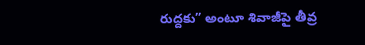రుద్ద‌కు” అంటూ శివాజీపై తీవ్ర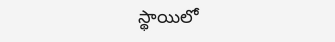స్థాయిలో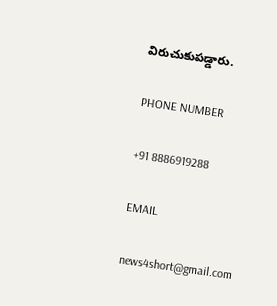విరుచుకుపడ్డారు.

PHONE NUMBER

+91 8886919288

EMAIL

news4short@gmail.com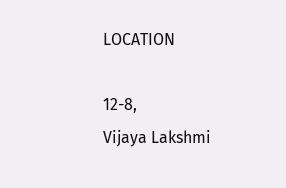LOCATION

12-8,
Vijaya Lakshmi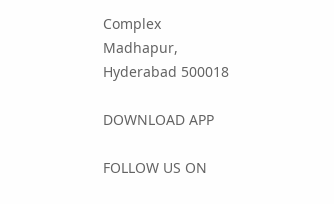Complex
Madhapur,
Hyderabad 500018

DOWNLOAD APP

FOLLOW US ON